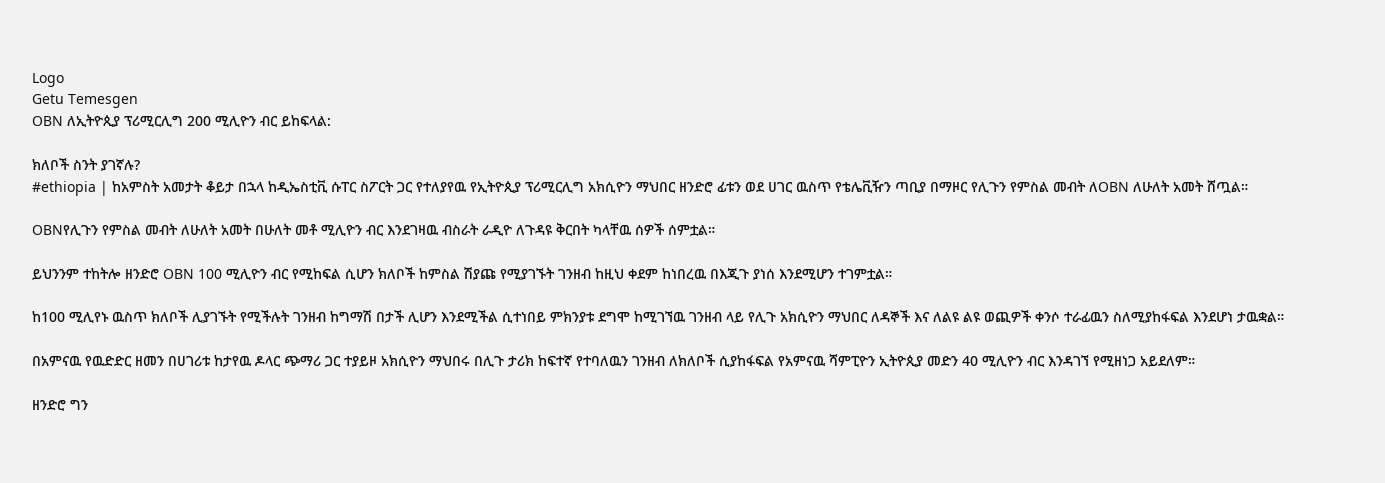Logo
Getu Temesgen
OBN ለኢትዮጲያ ፕሪሚርሊግ 200 ሚሊዮን ብር ይከፍላል:

ክለቦች ስንት ያገኛሉ?
#ethiopia | ከአምስት አመታት ቆይታ በኋላ ከዲኤስቲቪ ሱፐር ስፖርት ጋር የተለያየዉ የኢትዮጲያ ፕሪሚርሊግ አክሲዮን ማህበር ዘንድሮ ፊቱን ወደ ሀገር ዉስጥ የቴሌቪዥን ጣቢያ በማዞር የሊጉን የምስል መብት ለOBN ለሁለት አመት ሸጧል።

OBNየሊጉን የምስል መብት ለሁለት አመት በሁለት መቶ ሚሊዮን ብር እንደገዛዉ ብስራት ራዲዮ ለጉዳዩ ቅርበት ካላቸዉ ሰዎች ሰምቷል።

ይህንንም ተከትሎ ዘንድሮ OBN 100 ሚሊዮን ብር የሚከፍል ሲሆን ክለቦች ከምስል ሽያጩ የሚያገኙት ገንዘብ ከዚህ ቀደም ከነበረዉ በእጂጉ ያነሰ እንደሚሆን ተገምቷል።

ከ100 ሚሊየኑ ዉስጥ ክለቦች ሊያገኙት የሚችሉት ገንዘብ ከግማሽ በታች ሊሆን እንደሚችል ሲተነበይ ምክንያቱ ደግሞ ከሚገኘዉ ገንዘብ ላይ የሊጉ አክሲዮን ማህበር ለዳኞች እና ለልዩ ልዩ ወጪዎች ቀንሶ ተራፊዉን ስለሚያከፋፍል እንደሆነ ታዉቋል።

በአምናዉ የዉድድር ዘመን በሀገሪቱ ከታየዉ ዶላር ጭማሪ ጋር ተያይዞ አክሲዮን ማህበሩ በሊጉ ታሪክ ከፍተኛ የተባለዉን ገንዘብ ለክለቦች ሲያከፋፍል የአምናዉ ሻምፒዮን ኢትዮጲያ መድን 40 ሚሊዮን ብር እንዳገኘ የሚዘነጋ አይደለም።

ዘንድሮ ግን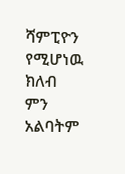ሻምፒዮን የሚሆነዉ ክለብ ምን አልባትም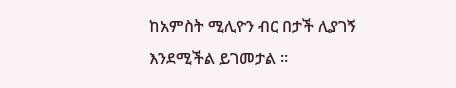ከአምስት ሚሊዮን ብር በታች ሊያገኝ እንደሚችል ይገመታል ።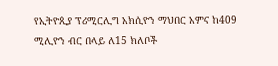የኢትዮጲያ ፕሪሚርሊግ አክሲዮን ማህበር አምና ከ409 ሚሊዮን ብር በላይ ለ15 ክለቦች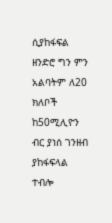ሲያከፋፍል ዘንድሮ ግን ምን አልባትም ለ20 ክለቦች ከ50ሚሊዮን ብር ያነሰ ገንዘብ ያከፋፍላል ተብሎ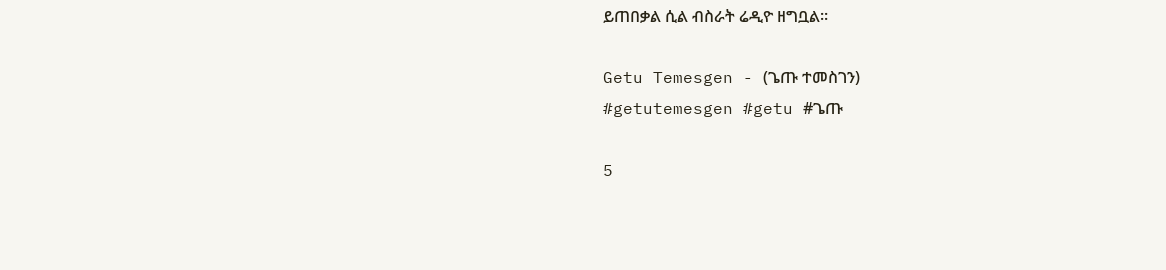ይጠበቃል ሲል ብስራት ሬዲዮ ዘግቧል።

Getu Temesgen - (ጌጡ ተመስገን)
#getutemesgen #getu #ጌጡ

5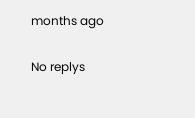months ago

No replys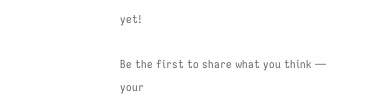yet!

Be the first to share what you think — your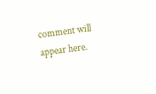comment will appear here.